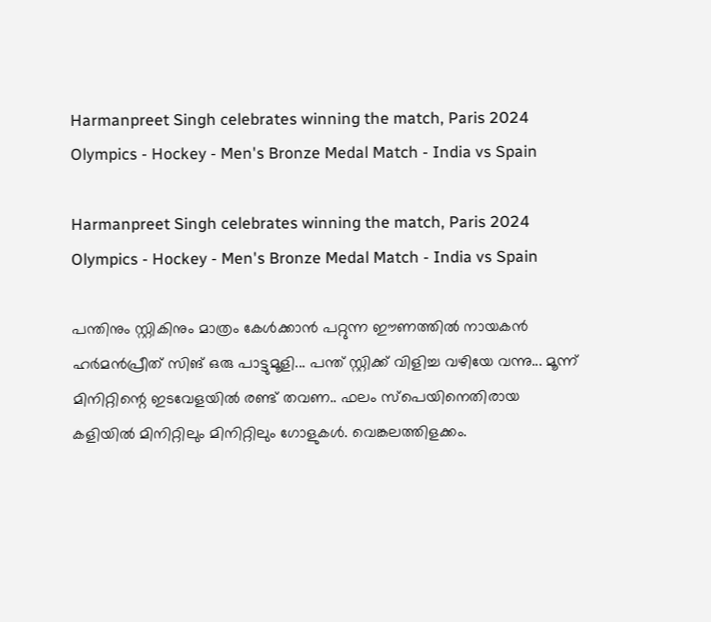Harmanpreet Singh celebrates winning the match, Paris 2024 Olympics - Hockey - Men's Bronze Medal Match - India vs Spain

Harmanpreet Singh celebrates winning the match, Paris 2024 Olympics - Hockey - Men's Bronze Medal Match - India vs Spain

പന്തിനും സ്റ്റികിനും മാത്രം കേള്‍ക്കാന്‍ പറ്റുന്ന ഈണത്തില്‍ നായകന്‍ ഹര്‍മന്‍പ്രീത് സിങ് ഒരു പാട്ടുമൂളി... പന്ത് സ്റ്റിക്ക് വിളിച്ച വഴിയേ വന്നു... മൂന്ന് മിനിറ്റിന്റെ ഇടവേളയില്‍ രണ്ട് തവണ.. ഫലം സ്‌പെയിനെതിരായ കളിയില്‍ മിനിറ്റിലും മിനിറ്റിലും ഗോളുകള്‍. വെങ്കലത്തിളക്കം.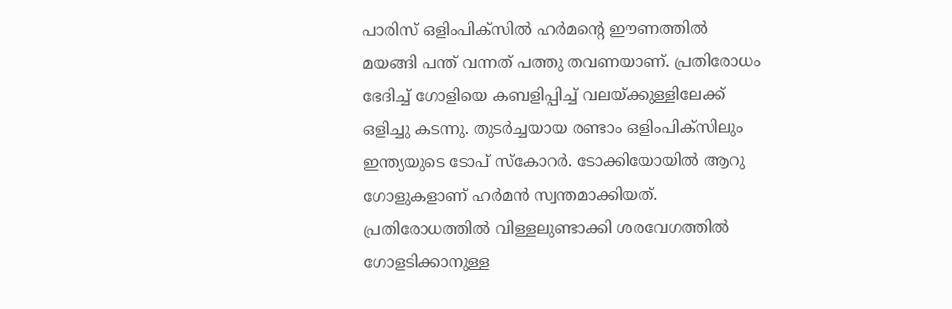പാരിസ് ഒളിംപിക്‌സില്‍ ഹര്‍മന്റെ ഈണത്തില്‍ മയങ്ങി പന്ത് വന്നത് പത്തു തവണയാണ്. പ്രതിരോധം ഭേദിച്ച് ഗോളിയെ കബളിപ്പിച്ച് വലയ്ക്കുള്ളിലേക്ക് ഒളിച്ചു കടന്നു. തുടര്‍ച്ചയായ രണ്ടാം ഒളിംപിക്‌സിലും ഇന്ത്യയുടെ ടോപ് സ്‌കോറര്‍. ടോക്കിയോയില്‍ ആറു ഗോളുകളാണ് ഹര്‍മന്‍ സ്വന്തമാക്കിയത്. പ്രതിരോധത്തില്‍ വിള്ളലുണ്ടാക്കി ശരവേഗത്തില്‍ ഗോളടിക്കാനുള്ള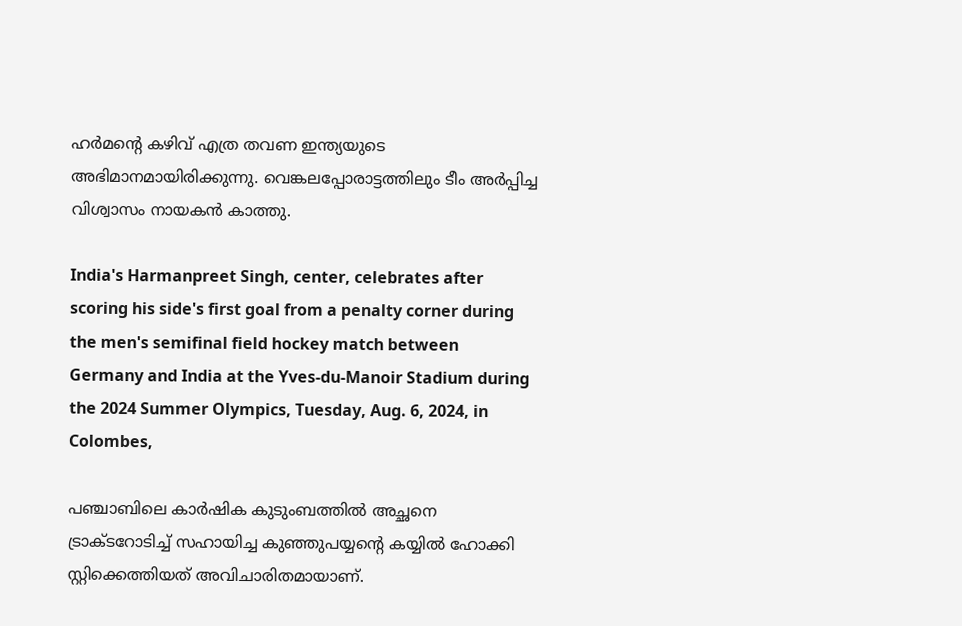ഹര്‍മന്റെ കഴിവ് എത്ര തവണ ഇന്ത്യയുടെ അഭിമാനമായിരിക്കുന്നു. വെങ്കലപ്പോരാട്ടത്തിലും ടീം അര്‍പ്പിച്ച വിശ്വാസം നായകന്‍ കാത്തു.

India's Harmanpreet Singh, center, celebrates after scoring his side's first goal from a penalty corner during the men's semifinal field hockey match between Germany and India at the Yves-du-Manoir Stadium during the 2024 Summer Olympics, Tuesday, Aug. 6, 2024, in Colombes,

പഞ്ചാബിലെ കാര്‍ഷിക കുടുംബത്തില്‍ അച്ഛനെ ട്രാക്ടറോടിച്ച് സഹായിച്ച കുഞ്ഞുപയ്യന്റെ കയ്യില്‍ ഹോക്കി സ്റ്റിക്കെത്തിയത് അവിചാരിതമായാണ്.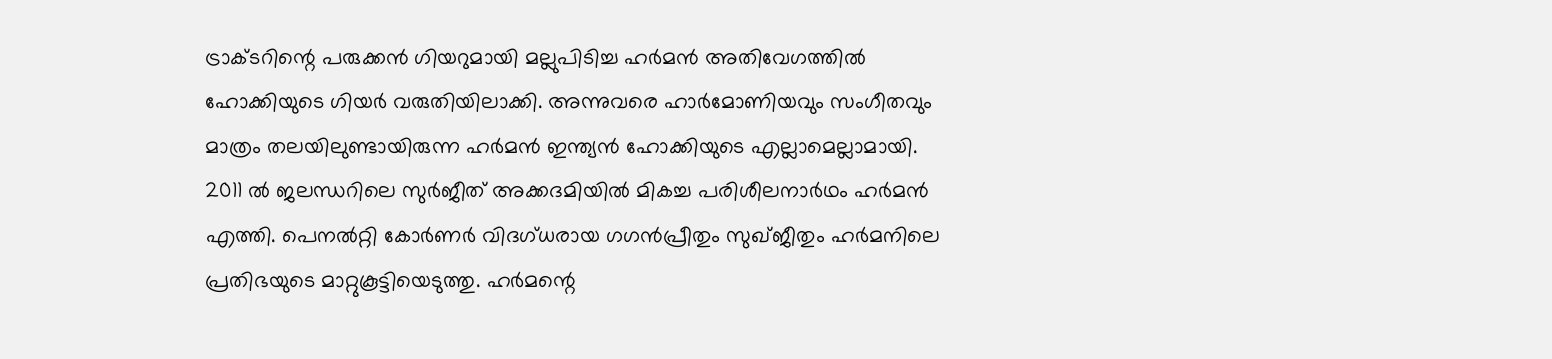ട്രാക്ടറിന്റെ പരുക്കന്‍ ഗിയറുമായി മല്ലുപിടിച്ച ഹര്‍മന്‍ അതിവേഗത്തില്‍ ഹോക്കിയുടെ ഗിയര്‍ വരുതിയിലാക്കി. അന്നുവരെ ഹാര്‍മോണിയവും സംഗീതവും മാത്രം തലയിലുണ്ടായിരുന്ന ഹര്‍മന്‍ ഇന്ത്യന്‍ ഹോക്കിയുടെ എല്ലാമെല്ലാമായി. 2011 ല്‍ ജലന്ധറിലെ സുര്‍ജീത് അക്കദമിയില്‍ മികച്ച പരിശീലനാര്‍ഥം ഹര്‍മന്‍ എത്തി. പെനല്‍റ്റി കോര്‍ണര്‍ വിദഗ്ധരായ ഗഗന്‍പ്രീതും സുഖ്ജീതും ഹര്‍മനിലെ പ്രതിഭയുടെ മാറ്റുകൂട്ടിയെടുത്തു. ഹര്‍മന്റെ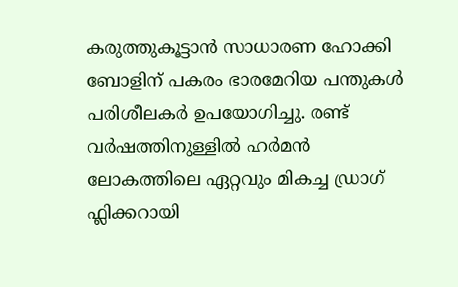കരുത്തുകൂട്ടാന്‍ സാധാരണ ഹോക്കി ബോളിന് പകരം ഭാരമേറിയ പന്തുകള്‍ പരിശീലകര്‍ ഉപയോഗിച്ചു. രണ്ട് വര്‍ഷത്തിനുള്ളില്‍ ഹര്‍മന്‍ ലോകത്തിലെ ഏറ്റവും മികച്ച ഡ്രാഗ് ഫ്ലിക്കറായി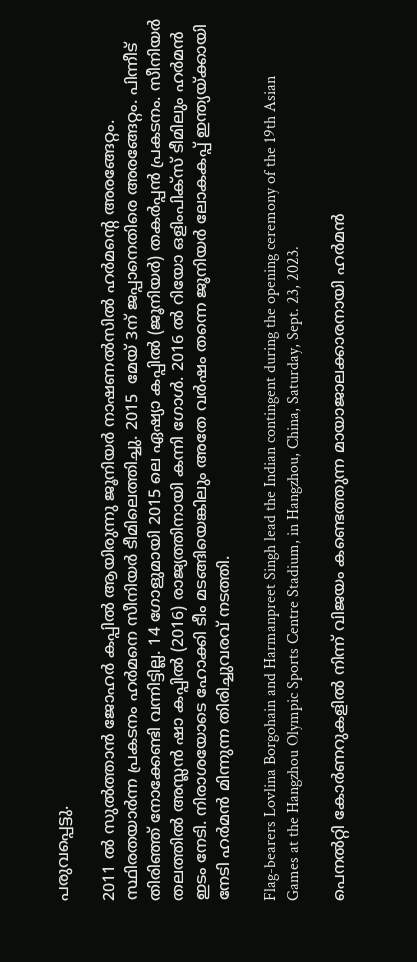പരുവപ്പെട്ടു.

2011 ല്‍ സുല്‍ത്താന്‍ ജോഹര്‍ കപ്പില്‍ ആയിരുന്നു ജൂനിയര്‍ നാഷണല്‍സില്‍ ഹര്‍മന്റെ അരങ്ങേറ്റം. സ്ഥിരതയാര്‍ന്ന പ്രകടനം ഹര്‍മനെ സീനിയര്‍ ടീമിലെത്തിച്ചു. 2015  മേയ് 3ന് ജപ്പാനെതിരെ അരങ്ങേറ്റം. പിന്നീട് തിരിഞ്ഞ് നോക്കേണ്ടി വന്നിട്ടില്ല. 14 ഗോളുമായി 2015 ലെ ഏഷ്യാ കപ്പില്‍ (ജൂനിയര്‍) തകര്‍പ്പന്‍ പ്രകടനം. സീനിയര്‍ തലത്തില്‍ അസ്ലന്‍ ഷാ കപ്പില്‍ (2016) രാജ്യത്തിനായി കന്നി ഗോള്‍. 2016 ല്‍ റിയോ ഒളിംപിക്‌സ് ടീമിലും ഹര്‍മന്‍ ഇടം നേടി. നിരാശയോടെ ഹോക്കി ടീം മടങ്ങിയെങ്കിലും അതേ വര്‍ഷം തന്നെ ജൂനിയര്‍ ലോകകപ്പ് ഇന്ത്യയ്ക്കായി നേടി ഹര്‍മന്‍ മിന്നുന്ന തിരിച്ചുവരവ് നടത്തി.

Flag-bearers Lovlina Borgohain and Harmanpreet Singh lead the Indian contingent during the opening ceremony of the 19th Asian Games at the Hangzhou Olympic Sports Centre Stadium, in Hangzhou, China, Saturday, Sept. 23, 2023.

പെനല്‍റ്റി കോര്‍ണറുകളില്‍ നിന്ന് വിജയം കണ്ടെത്തുന്ന മായാജാലക്കാരനായി ഹര്‍മന്‍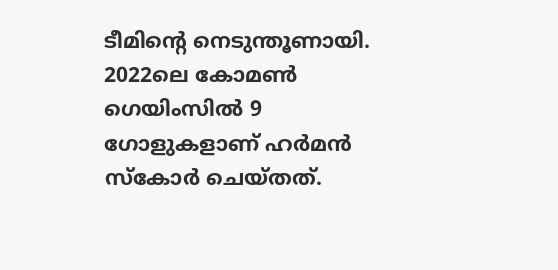ടീമിന്റെ നെടുന്തൂണായി. 2022ലെ കോമണ്‍ ഗെയിംസില്‍ 9 ഗോളുകളാണ് ഹര്‍മന്‍ സ്‌കോര്‍ ചെയ്തത്.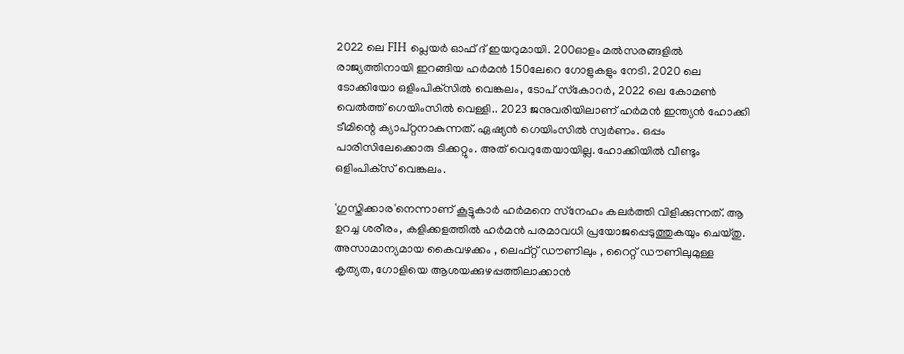2022 ലെ FIH പ്ലെയര്‍ ഓഫ് ദ് ഇയറുമായി. 200ഓളം മല്‍സരങ്ങളില്‍ രാജ്യത്തിനായി ഇറങ്ങിയ ഹര്‍മന്‍ 150ലേറെ ഗോളുകളും നേടി. 2020 ലെ ടോക്കിയോ ഒളിംപിക്‌സില്‍ വെങ്കലം, ടോപ് സ്‌കോറര്‍, 2022 ലെ കോമണ്‍ വെല്‍ത്ത് ഗെയിംസില്‍ വെള്ളി.. 2023 ജനുവരിയിലാണ് ഹര്‍മന്‍ ഇന്ത്യന്‍ ഹോക്കി ടീമിന്റെ ക്യാപ്റ്റനാകുന്നത്. ഏഷ്യന്‍ ഗെയിംസില്‍ സ്വര്‍ണം. ഒപ്പം പാരിസിലേക്കൊരു ടിക്കറ്റും. അത് വെറുതേയായില്ല. ഹോക്കിയില്‍ വീണ്ടും ഒളിംപിക്‌സ് വെങ്കലം.

'ഗുസ്തിക്കാര'നെന്നാണ് കൂട്ടുകാര്‍ ഹര്‍മനെ സ്‌നേഹം കലര്‍ത്തി വിളിക്കുന്നത്. ആ ഉറച്ച ശരീരം, കളിക്കളത്തില്‍ ഹര്‍മന്‍ പരമാവധി പ്രയോജപ്പെടുത്തുകയും ചെയ്തു. അസാമാന്യമായ കൈവഴക്കം , ലെഫ്റ്റ് ഡൗണിലും , റൈറ്റ് ഡൗണിലുമുള്ള കൃത്യത, ഗോളിയെ ആശയക്കുഴപ്പത്തിലാക്കാന്‍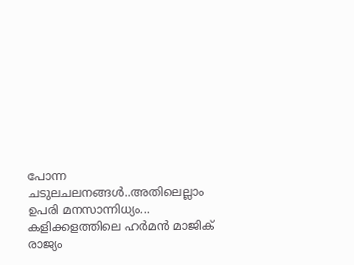പോന്ന ചടുലചലനങ്ങള്‍..അതിലെല്ലാം ഉപരി മനസാന്നിധ്യം... കളിക്കളത്തിലെ ഹര്‍മന്‍ മാജിക് രാജ്യം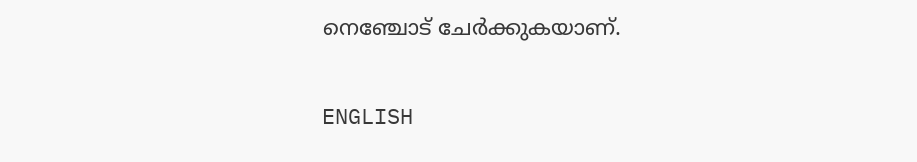നെഞ്ചോട് ചേര്‍ക്കുകയാണ്.

ENGLISH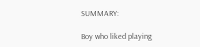SUMMARY:

Boy who liked playing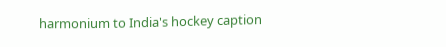harmonium to India's hockey caption